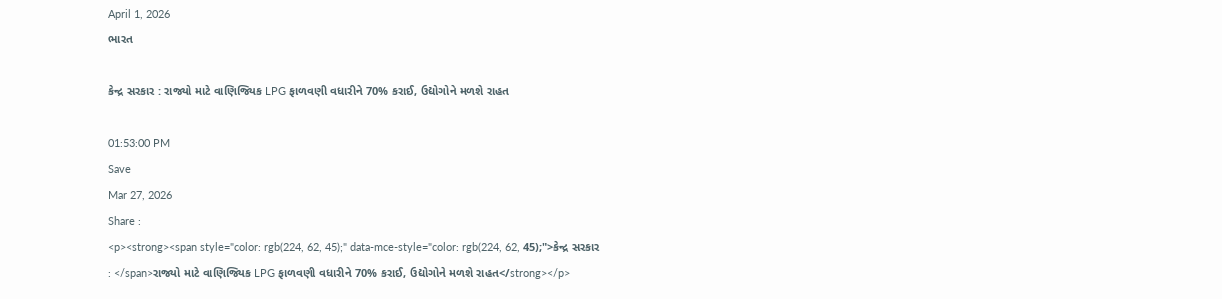April 1, 2026
ભારત

કેન્દ્ર સરકાર : રાજ્યો માટે વાણિજ્યિક LPG ફાળવણી વધારીને 70% કરાઈ, ઉદ્યોગોને મળશે રાહત

01:53:00 PM
Save
Mar 27, 2026
Share :
<p><strong><span style="color: rgb(224, 62, 45);" data-mce-style="color: rgb(224, 62, 45);">કેન્દ્ર સરકાર : </span>રાજ્યો માટે વાણિજ્યિક LPG ફાળવણી વધારીને 70% કરાઈ, ઉદ્યોગોને મળશે રાહત</strong></p>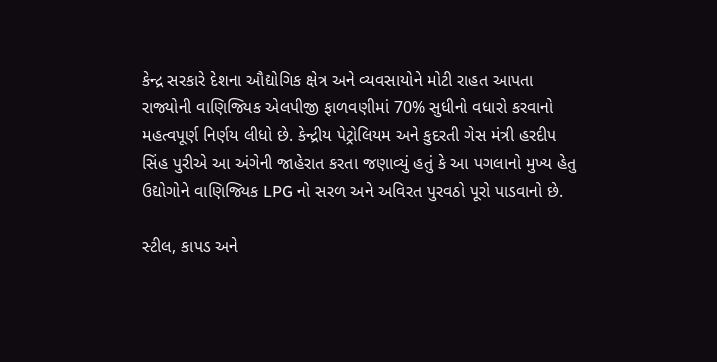કેન્દ્ર સરકારે દેશના ઔદ્યોગિક ક્ષેત્ર અને વ્યવસાયોને મોટી રાહત આપતા રાજ્યોની વાણિજ્યિક એલપીજી ફાળવણીમાં 70% સુધીનો વધારો કરવાનો મહત્વપૂર્ણ નિર્ણય લીધો છે. કેન્દ્રીય પેટ્રોલિયમ અને કુદરતી ગેસ મંત્રી હરદીપ સિંહ પુરીએ આ અંગેની જાહેરાત કરતા જણાવ્યું હતું કે આ પગલાનો મુખ્ય હેતુ ઉદ્યોગોને વાણિજ્યિક LPG નો સરળ અને અવિરત પુરવઠો પૂરો પાડવાનો છે.

સ્ટીલ, કાપડ અને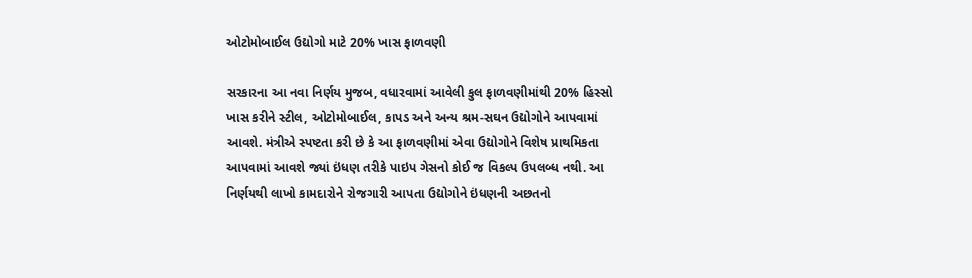ઓટોમોબાઈલ ઉદ્યોગો માટે 20% ખાસ ફાળવણી

સરકારના આ નવા નિર્ણય મુજબ, વધારવામાં આવેલી કુલ ફાળવણીમાંથી 20% હિસ્સો ખાસ કરીને સ્ટીલ, ઓટોમોબાઈલ, કાપડ અને અન્ય શ્રમ-સઘન ઉદ્યોગોને આપવામાં આવશે. મંત્રીએ સ્પષ્ટતા કરી છે કે આ ફાળવણીમાં એવા ઉદ્યોગોને વિશેષ પ્રાથમિકતા આપવામાં આવશે જ્યાં ઇંધણ તરીકે પાઇપ ગેસનો કોઈ જ વિકલ્પ ઉપલબ્ધ નથી. આ નિર્ણયથી લાખો કામદારોને રોજગારી આપતા ઉદ્યોગોને ઇંધણની અછતનો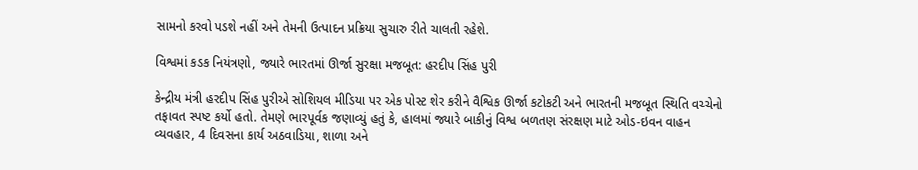સામનો કરવો પડશે નહીં અને તેમની ઉત્પાદન પ્રક્રિયા સુચારુ રીતે ચાલતી રહેશે.

વિશ્વમાં કડક નિયંત્રણો, જ્યારે ભારતમાં ઊર્જા સુરક્ષા મજબૂત: હરદીપ સિંહ પુરી

કેન્દ્રીય મંત્રી હરદીપ સિંહ પુરીએ સોશિયલ મીડિયા પર એક પોસ્ટ શેર કરીને વૈશ્વિક ઊર્જા કટોકટી અને ભારતની મજબૂત સ્થિતિ વચ્ચેનો તફાવત સ્પષ્ટ કર્યો હતો. તેમણે ભારપૂર્વક જણાવ્યું હતું કે, હાલમાં જ્યારે બાકીનું વિશ્વ બળતણ સંરક્ષણ માટે ઓડ-ઇવન વાહન વ્યવહાર, 4 દિવસના કાર્ય અઠવાડિયા, શાળા અને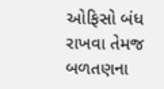ઓફિસો બંધ રાખવા તેમજ બળતણના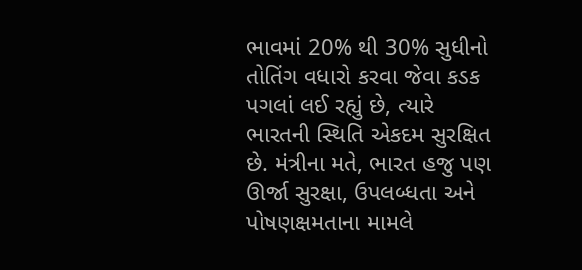ભાવમાં 20% થી 30% સુધીનો તોતિંગ વધારો કરવા જેવા કડક પગલાં લઈ રહ્યું છે, ત્યારે ભારતની સ્થિતિ એકદમ સુરક્ષિત છે. મંત્રીના મતે, ભારત હજુ પણ ઊર્જા સુરક્ષા, ઉપલબ્ધતા અને પોષણક્ષમતાના મામલે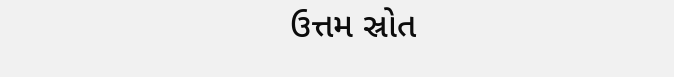ઉત્તમ સ્રોત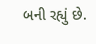બની રહ્યું છે.